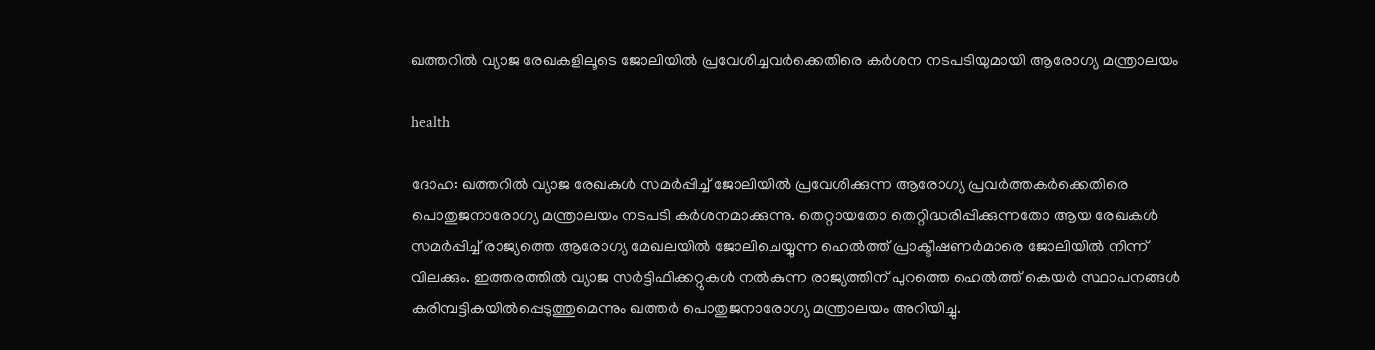ഖത്തറില്‍ വ്യാജ രേഖകളിലൂടെ ജോലിയില്‍ പ്രവേശിച്ചവര്‍ക്കെതിരെ കര്‍ശന നടപടിയുമായി ആരോഗ്യ മന്ത്രാലയം

health

ദോഹ: ഖത്തറില്‍ വ്യാജ രേഖകള്‍ സമര്‍പ്പിച്ച് ജോലിയില്‍ പ്രവേശിക്കുന്ന ആരോഗ്യ പ്രവര്‍ത്തകര്‍ക്കെതിരെ പൊതുജനാരോഗ്യ മന്ത്രാലയം നടപടി കര്‍ശനമാക്കുന്നു. തെറ്റായതോ തെറ്റിദ്ധരിപ്പിക്കുന്നതോ ആയ രേഖകള്‍ സമര്‍പ്പിച്ച് രാജ്യത്തെ ആരോഗ്യ മേഖലയില്‍ ജോലിചെയ്യുന്ന ഹെല്‍ത്ത് പ്രാക്ടീഷണര്‍മാരെ ജോലിയില്‍ നിന്ന് വിലക്കും. ഇത്തരത്തില്‍ വ്യാജ സര്‍ട്ടിഫിക്കറ്റുകള്‍ നല്‍കുന്ന രാജ്യത്തിന് പുറത്തെ ഹെല്‍ത്ത് കെയര്‍ സ്ഥാപനങ്ങള്‍ കരിമ്പട്ടികയില്‍പ്പെടുത്തുമെന്നും ഖത്തര്‍ പൊതുജനാരോഗ്യ മന്ത്രാലയം അറിയിച്ചു.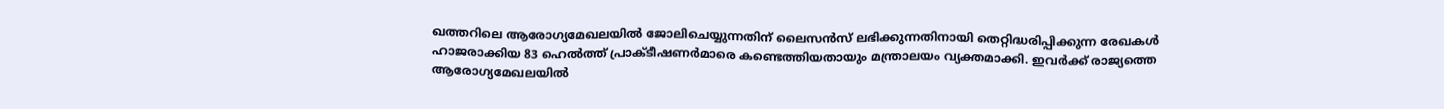ഖത്തറിലെ ആരോഗ്യമേഖലയില്‍ ജോലിചെയ്യുന്നതിന് ലൈസന്‍സ് ലഭിക്കുന്നതിനായി തെറ്റിദ്ധരിപ്പിക്കുന്ന രേഖകള്‍ ഹാജരാക്കിയ 83 ഹെല്‍ത്ത് പ്രാക്ടീഷണര്‍മാരെ കണ്ടെത്തിയതായും മന്ത്രാലയം വ്യക്തമാക്കി. ഇവര്‍ക്ക് രാജ്യത്തെ ആരോഗ്യമേഖലയില്‍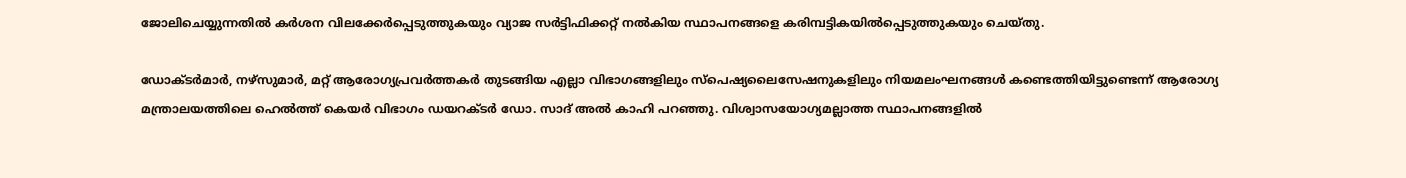ജോലിചെയ്യുന്നതില്‍ കര്‍ശന വിലക്കേര്‍പ്പെടുത്തുകയും വ്യാജ സര്‍ട്ടിഫിക്കറ്റ് നല്‍കിയ സ്ഥാപനങ്ങളെ കരിമ്പട്ടികയില്‍പ്പെടുത്തുകയും ചെയ്തു.

ഡോക്ടര്‍മാര്‍, നഴ്‌സുമാര്‍, മറ്റ് ആരോഗ്യപ്രവര്‍ത്തകര്‍ തുടങ്ങിയ എല്ലാ വിഭാഗങ്ങളിലും സ്‌പെഷ്യലൈസേഷനുകളിലും നിയമലംഘനങ്ങള്‍ കണ്ടെത്തിയിട്ടുണ്ടെന്ന് ആരോഗ്യ മന്ത്രാലയത്തിലെ ഹെല്‍ത്ത് കെയര്‍ വിഭാഗം ഡയറക്ടര്‍ ഡോ. സാദ് അല്‍ കാഹി പറഞ്ഞു. വിശ്വാസയോഗ്യമല്ലാത്ത സ്ഥാപനങ്ങളില്‍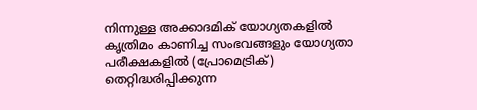നിന്നുള്ള അക്കാദമിക് യോഗ്യതകളില്‍ കൃത്രിമം കാണിച്ച സംഭവങ്ങളും യോഗ്യതാ പരീക്ഷകളില്‍ (പ്രോമെട്രിക്) തെറ്റിദ്ധരിപ്പിക്കുന്ന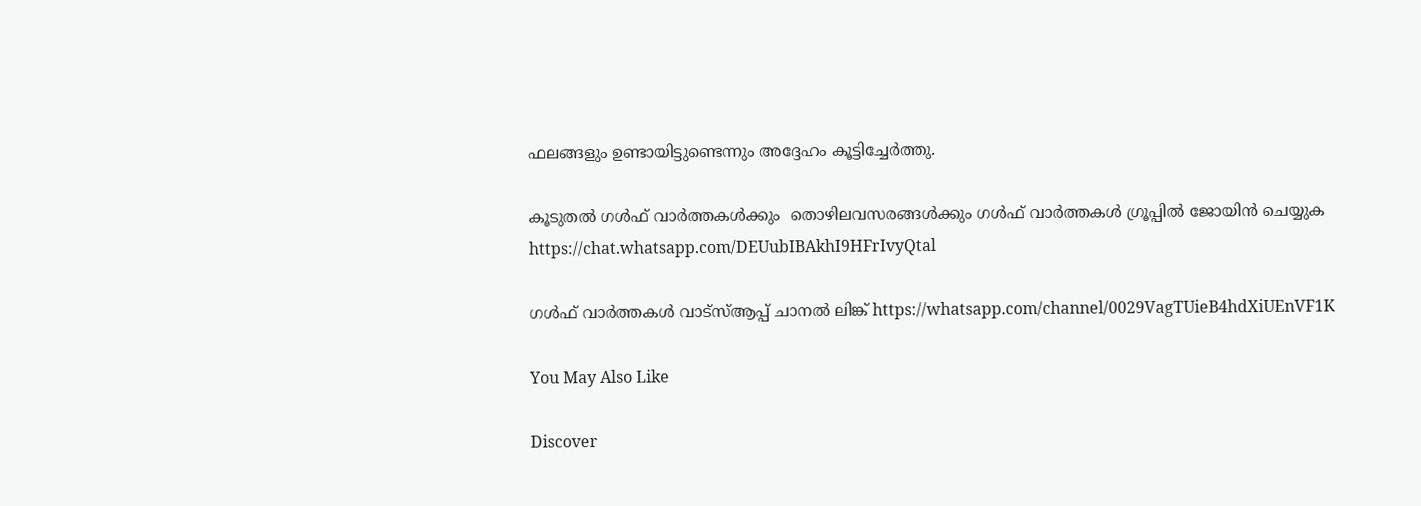ഫലങ്ങളും ഉണ്ടായിട്ടുണ്ടെന്നും അദ്ദേഹം കൂട്ടിച്ചേര്‍ത്തു.

കൂടുതൽ ഗൾഫ് വാർത്തകൾക്കും  തൊഴിലവസരങ്ങൾക്കും ഗൾഫ് വാർത്തകൾ ഗ്രൂപ്പിൽ ജോയിൻ ചെയ്യുക https://chat.whatsapp.com/DEUubIBAkhI9HFrIvyQtal

ഗൾഫ് വാർത്തകൾ വാട്സ്ആപ്പ് ചാനൽ ലിങ്ക് https://whatsapp.com/channel/0029VagTUieB4hdXiUEnVF1K

You May Also Like

Discover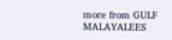more from GULF MALAYALEES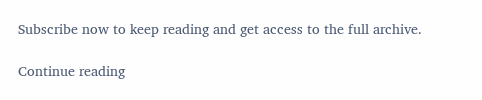Subscribe now to keep reading and get access to the full archive.

Continue reading